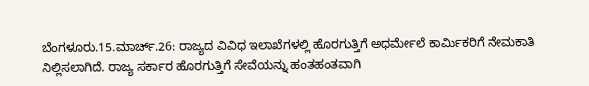ಬೆಂಗಳೂರು.15.ಮಾರ್ಚ್.26: ರಾಜ್ಯದ ವಿವಿಧ ಇಲಾಖೆಗಳಲ್ಲಿ ಹೊರಗುತ್ತಿಗೆ ಅಧರ್ಮೇಲೆ ಕಾರ್ಮಿಕರಿಗೆ ನೇಮಕಾತಿ ನಿಲ್ಲಿಸಲಾಗಿದೆ. ರಾಜ್ಯ ಸರ್ಕಾರ ಹೊರಗುತ್ತಿಗೆ ಸೇವೆಯನ್ನು ಹಂತಹಂತವಾಗಿ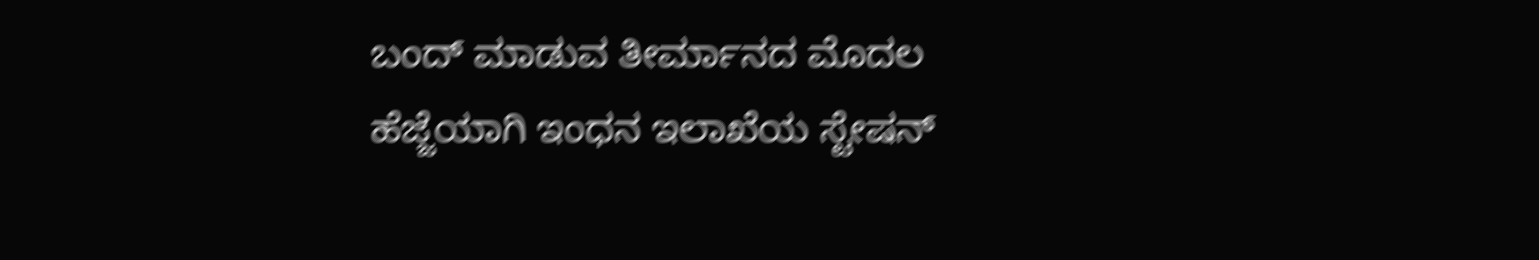ಬಂದ್ ಮಾಡುವ ತೀರ್ಮಾನದ ಮೊದಲ ಹೆಜ್ಜೆಯಾಗಿ ಇಂಧನ ಇಲಾಖೆಯ ಸ್ಟೇಷನ್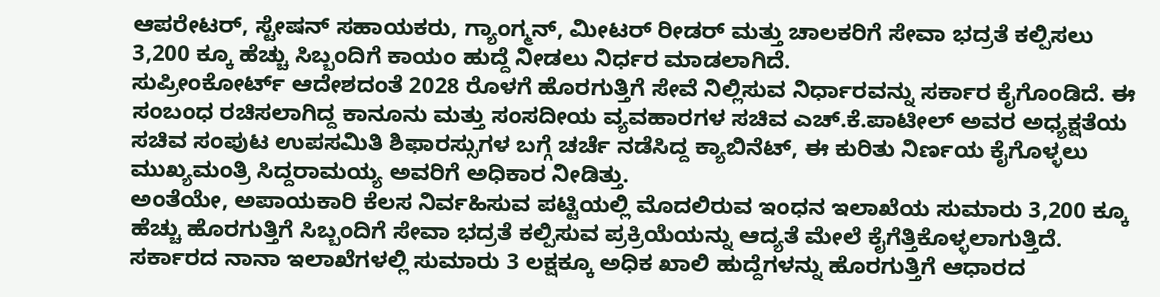ಆಪರೇಟರ್, ಸ್ಟೇಷನ್ ಸಹಾಯಕರು, ಗ್ಯಾಂಗ್ಮನ್, ಮೀಟರ್ ರೀಡರ್ ಮತ್ತು ಚಾಲಕರಿಗೆ ಸೇವಾ ಭದ್ರತೆ ಕಲ್ಪಿಸಲು 3,200 ಕ್ಕೂ ಹೆಚ್ಚು ಸಿಬ್ಬಂದಿಗೆ ಕಾಯಂ ಹುದ್ದೆ ನೀಡಲು ನಿರ್ಧರ ಮಾಡಲಾಗಿದೆ.
ಸುಪ್ರೀಂಕೋರ್ಟ್ ಆದೇಶದಂತೆ 2028 ರೊಳಗೆ ಹೊರಗುತ್ತಿಗೆ ಸೇವೆ ನಿಲ್ಲಿಸುವ ನಿರ್ಧಾರವನ್ನು ಸರ್ಕಾರ ಕೈಗೊಂಡಿದೆ. ಈ ಸಂಬಂಧ ರಚಿಸಲಾಗಿದ್ದ ಕಾನೂನು ಮತ್ತು ಸಂಸದೀಯ ವ್ಯವಹಾರಗಳ ಸಚಿವ ಎಚ್.ಕೆ.ಪಾಟೀಲ್ ಅವರ ಅಧ್ಯಕ್ಷತೆಯ ಸಚಿವ ಸಂಪುಟ ಉಪಸಮಿತಿ ಶಿಫಾರಸ್ಸುಗಳ ಬಗ್ಗೆ ಚರ್ಚೆ ನಡೆಸಿದ್ದ ಕ್ಯಾಬಿನೆಟ್, ಈ ಕುರಿತು ನಿರ್ಣಯ ಕೈಗೊಳ್ಳಲು ಮುಖ್ಯಮಂತ್ರಿ ಸಿದ್ದರಾಮಯ್ಯ ಅವರಿಗೆ ಅಧಿಕಾರ ನೀಡಿತ್ತು.
ಅಂತೆಯೇ, ಅಪಾಯಕಾರಿ ಕೆಲಸ ನಿರ್ವಹಿಸುವ ಪಟ್ಟಿಯಲ್ಲಿ ಮೊದಲಿರುವ ಇಂಧನ ಇಲಾಖೆಯ ಸುಮಾರು 3,200 ಕ್ಕೂ ಹೆಚ್ಚು ಹೊರಗುತ್ತಿಗೆ ಸಿಬ್ಬಂದಿಗೆ ಸೇವಾ ಭದ್ರತೆ ಕಲ್ಪಿಸುವ ಪ್ರಕ್ರಿಯೆಯನ್ನು ಆದ್ಯತೆ ಮೇಲೆ ಕೈಗೆತ್ತಿಕೊಳ್ಳಲಾಗುತ್ತಿದೆ.
ಸರ್ಕಾರದ ನಾನಾ ಇಲಾಖೆಗಳಲ್ಲಿ ಸುಮಾರು 3 ಲಕ್ಷಕ್ಕೂ ಅಧಿಕ ಖಾಲಿ ಹುದ್ದೆಗಳನ್ನು ಹೊರಗುತ್ತಿಗೆ ಆಧಾರದ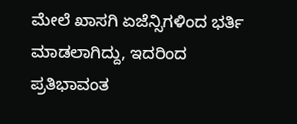ಮೇಲೆ ಖಾಸಗಿ ಏಜೆನ್ಸಿಗಳಿಂದ ಭರ್ತಿ ಮಾಡಲಾಗಿದ್ದು, ಇದರಿಂದ ಪ್ರತಿಭಾವಂತ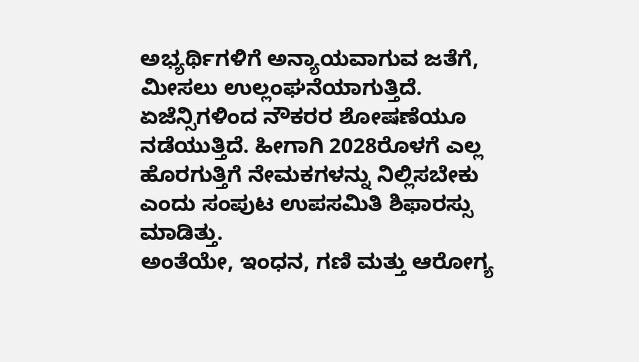ಅಭ್ಯರ್ಥಿಗಳಿಗೆ ಅನ್ಯಾಯವಾಗುವ ಜತೆಗೆ, ಮೀಸಲು ಉಲ್ಲಂಘನೆಯಾಗುತ್ತಿದೆ.
ಏಜೆನ್ಸಿಗಳಿಂದ ನೌಕರರ ಶೋಷಣೆಯೂ ನಡೆಯುತ್ತಿದೆ. ಹೀಗಾಗಿ 2028ರೊಳಗೆ ಎಲ್ಲ ಹೊರಗುತ್ತಿಗೆ ನೇಮಕಗಳನ್ನು ನಿಲ್ಲಿಸಬೇಕು ಎಂದು ಸಂಪುಟ ಉಪಸಮಿತಿ ಶಿಫಾರಸ್ಸು ಮಾಡಿತ್ತು.
ಅಂತೆಯೇ, ಇಂಧನ, ಗಣಿ ಮತ್ತು ಆರೋಗ್ಯ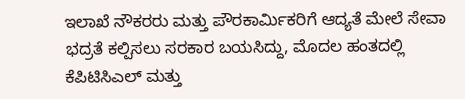ಇಲಾಖೆ ನೌಕರರು ಮತ್ತು ಪೌರಕಾರ್ಮಿಕರಿಗೆ ಆದ್ಯತೆ ಮೇಲೆ ಸೇವಾ ಭದ್ರತೆ ಕಲ್ಪಿಸಲು ಸರಕಾರ ಬಯಸಿದ್ದು, ಮೊದಲ ಹಂತದಲ್ಲಿ ಕೆಪಿಟಿಸಿಎಲ್ ಮತ್ತು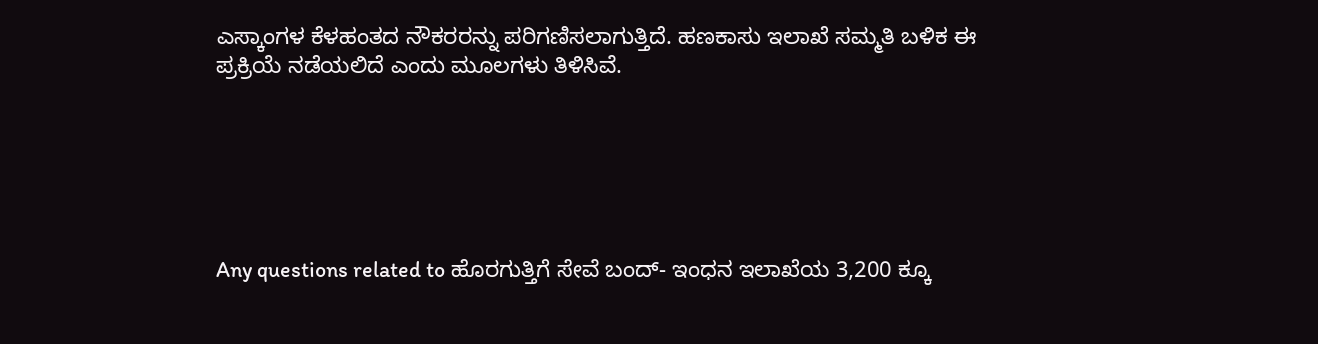ಎಸ್ಕಾಂಗಳ ಕೆಳಹಂತದ ನೌಕರರನ್ನು ಪರಿಗಣಿಸಲಾಗುತ್ತಿದೆ. ಹಣಕಾಸು ಇಲಾಖೆ ಸಮ್ಮತಿ ಬಳಿಕ ಈ ಪ್ರಕ್ರಿಯೆ ನಡೆಯಲಿದೆ ಎಂದು ಮೂಲಗಳು ತಿಳಿಸಿವೆ.






Any questions related to ಹೊರಗುತ್ತಿಗೆ ಸೇವೆ ಬಂದ್- ಇಂಧನ ಇಲಾಖೆಯ 3,200 ಕ್ಕೂ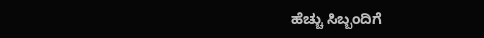ಹೆಚ್ಚು ಸಿಬ್ಬಂದಿಗೆ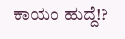ಕಾಯಂ ಹುದ್ದೆ!?